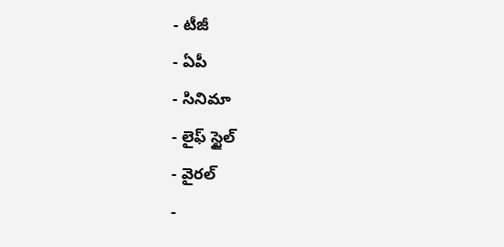- టీజీ
- ఏపీ
- సినిమా
- లైఫ్ స్టైల్
- వైరల్
-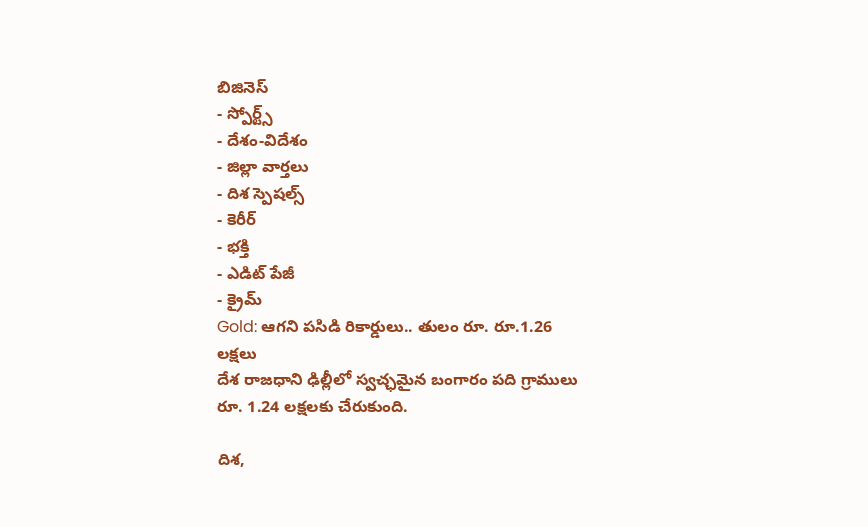బిజినెస్
- స్పోర్ట్స్
- దేశం-విదేశం
- జిల్లా వార్తలు
- దిశ స్పెషల్స్
- కెరీర్
- భక్తి
- ఎడిట్ పేజీ
- క్రైమ్
Gold: ఆగని పసిడి రికార్డులు.. తులం రూ. రూ.1.26 లక్షలు
దేశ రాజధాని ఢిల్లీలో స్వచ్ఛమైన బంగారం పది గ్రాములు రూ. 1.24 లక్షలకు చేరుకుంది.

దిశ,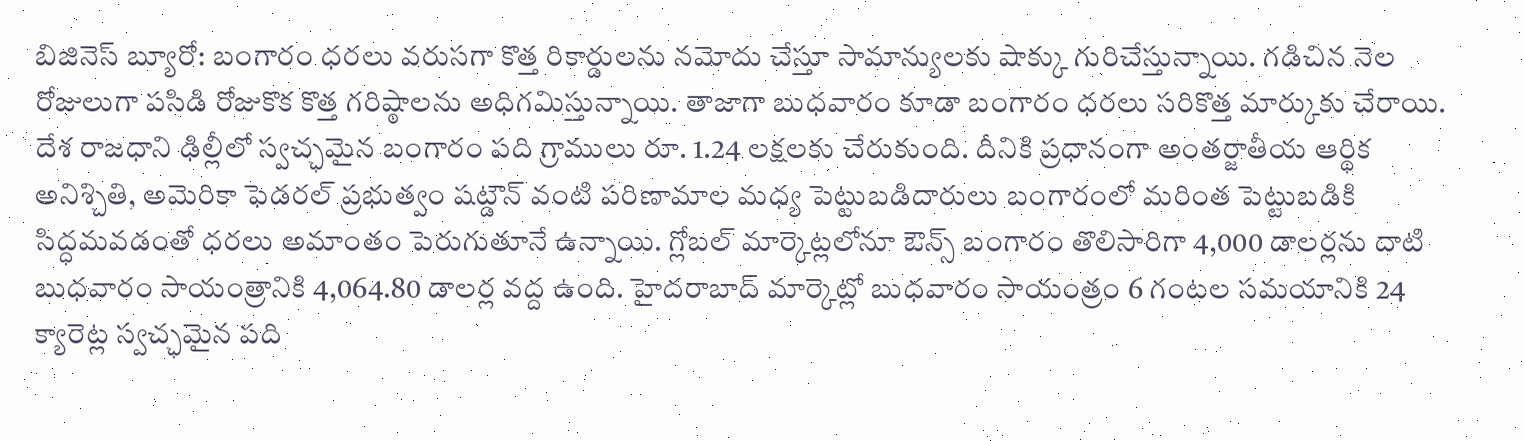బిజినెస్ బ్యూరో: బంగారం ధరలు వరుసగా కొత్త రికార్డులను నమోదు చేస్తూ సామాన్యులకు షాక్కు గురిచేస్తున్నాయి. గడిచిన నెల రోజులుగా పసిడి రోజుకొక కొత్త గరిష్ఠాలను అధిగమిస్తున్నాయి. తాజాగా బుధవారం కూడా బంగారం ధరలు సరికొత్త మార్కుకు చేరాయి. దేశ రాజధాని ఢిల్లీలో స్వచ్ఛమైన బంగారం పది గ్రాములు రూ. 1.24 లక్షలకు చేరుకుంది. దీనికి ప్రధానంగా అంతర్జాతీయ ఆర్థిక అనిశ్చితి, అమెరికా ఫెడరల్ ప్రభుత్వం షట్డౌన్ వంటి పరిణామాల మధ్య పెట్టుబడిదారులు బంగారంలో మరింత పెట్టుబడికి సిద్ధమవడంతో ధరలు అమాంతం పెరుగుతూనే ఉన్నాయి. గ్లోబల్ మార్కెట్లలోనూ ఔన్స్ బంగారం తొలిసారిగా 4,000 డాలర్లను దాటి బుధవారం సాయంత్రానికి 4,064.80 డాలర్ల వద్ద ఉంది. హైదరాబాద్ మార్కెట్లో బుధవారం సాయంత్రం 6 గంటల సమయానికి 24 క్యారెట్ల స్వచ్ఛమైన పది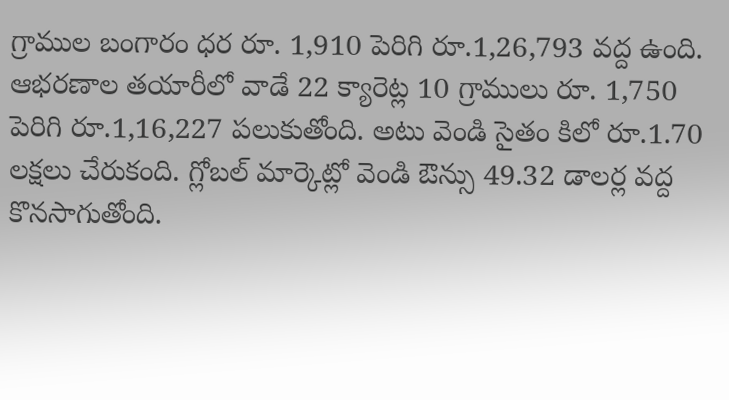గ్రాముల బంగారం ధర రూ. 1,910 పెరిగి రూ.1,26,793 వద్ద ఉంది. ఆభరణాల తయారీలో వాడే 22 క్యారెట్ల 10 గ్రాములు రూ. 1,750 పెరిగి రూ.1,16,227 పలుకుతోంది. అటు వెండి సైతం కిలో రూ.1.70 లక్షలు చేరుకంది. గ్లోబల్ మార్కెట్లో వెండి ఔన్సు 49.32 డాలర్ల వద్ద కొనసాగుతోంది.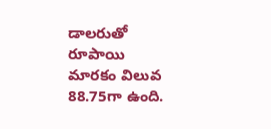డాలరుతో రూపాయి మారకం విలువ 88.75గా ఉంది.